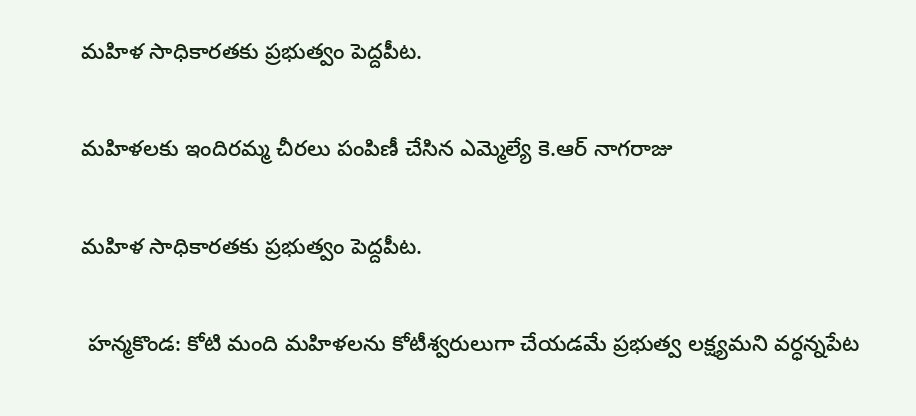మహిళ సాధికారతకు ప్రభుత్వం పెద్దపీట.

మహిళలకు ఇందిరమ్మ చీరలు పంపిణీ చేసిన ఎమ్మెల్యే కె.ఆర్ నాగరాజు

మహిళ సాధికారతకు ప్రభుత్వం పెద్దపీట.

 హన్మకొండ: కోటి మంది మహిళలను కోటీశ్వరులుగా చేయడమే ప్రభుత్వ లక్ష్యమని వర్ధన్నపేట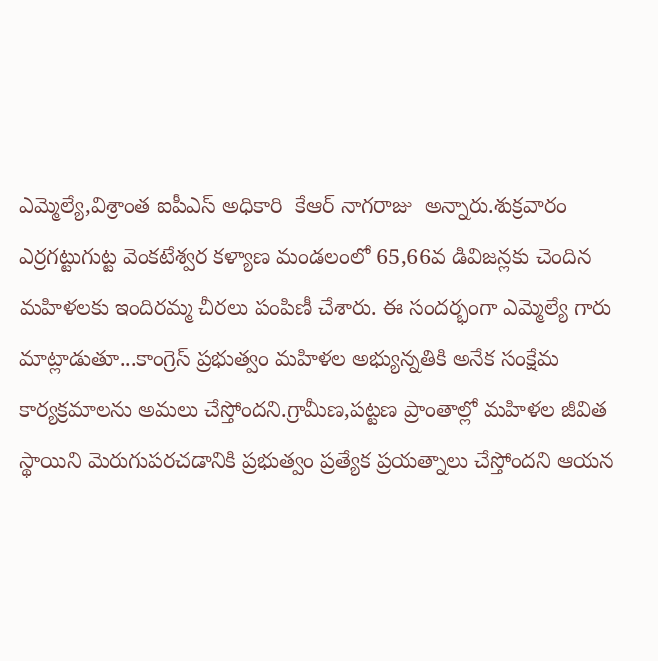ఎమ్మెల్యే,విశ్రాంత ఐపీఎస్ అధికారి  కేఆర్ నాగరాజు  అన్నారు.శుక్రవారం ఎర్రగట్టుగుట్ట వెంకటేశ్వర కళ్యాణ మండలంలో 65,66వ డివిజన్లకు చెందిన మహిళలకు ఇందిరమ్మ చీరలు పంపిణీ చేశారు. ఈ సందర్భంగా ఎమ్మెల్యే గారు మాట్లాడుతూ...కాంగ్రెస్ ప్రభుత్వం మహిళల అభ్యున్నతికి అనేక సంక్షేమ కార్యక్రమాలను అమలు చేస్తోందని.గ్రామీణ,పట్టణ ప్రాంతాల్లో మహిళల జీవిత స్థాయిని మెరుగుపరచడానికి ప్రభుత్వం ప్రత్యేక ప్రయత్నాలు చేస్తోందని ఆయన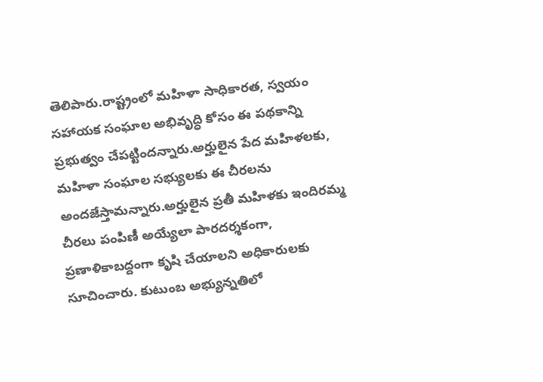తెలిపారు.రాష్ట్రంలో మహిళా సాధికారత, స్వయం సహాయక సంఘాల అభివృద్ధి కోసం ఈ పథకాన్ని ప్రభుత్వం చేపట్టిందన్నారు.అర్హులైన పేద మహిళలకు, మహిళా సంఘాల సభ్యులకు ఈ చీరలను అందజేస్తామన్నారు.అర్హులైన ప్రతీ మహిళకు ఇందిరమ్మ చీరలు పంపిణీ అయ్యేలా పారదర్శకంగా, ప్రణాళికాబద్దంగా కృషి చేయాలని అధికారులకు సూచించారు. కుటుంబ అభ్యున్నతిలో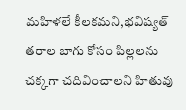మహిళలే కీలకమని,భవిష్యత్ తరాల బాగు కోసం పిల్లలను చక్కగా చదివించాలని హితువు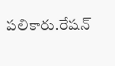పలికారు.రేషన్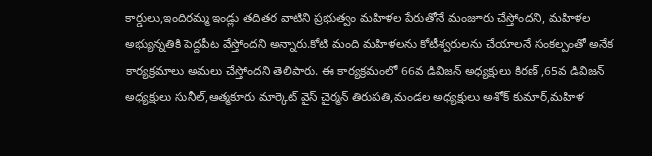కార్డులు,ఇందిరమ్మ ఇండ్లు తదితర వాటిని ప్రభుత్వం మహిళల పేరుతోనే మంజూరు చేస్తోందని, మహిళల అభ్యున్నతికి పెద్దపీట వేస్తోందని అన్నారు.కోటి మంది మహిళలను కోటీశ్వరులను చేయాలనే సంకల్పంతో అనేక కార్యక్రమాలు అమలు చేస్తోందని తెలిపారు. ఈ కార్యక్రమంలో 66వ డివిజన్ అధ్యక్షులు కిరణ్ ,65వ డివిజన్ అధ్యక్షులు సునీల్,ఆత్మకూరు మార్కెట్ వైస్ చైర్మన్ తిరుపతి,మండల అధ్యక్షులు అశోక్ కుమార్,మహిళ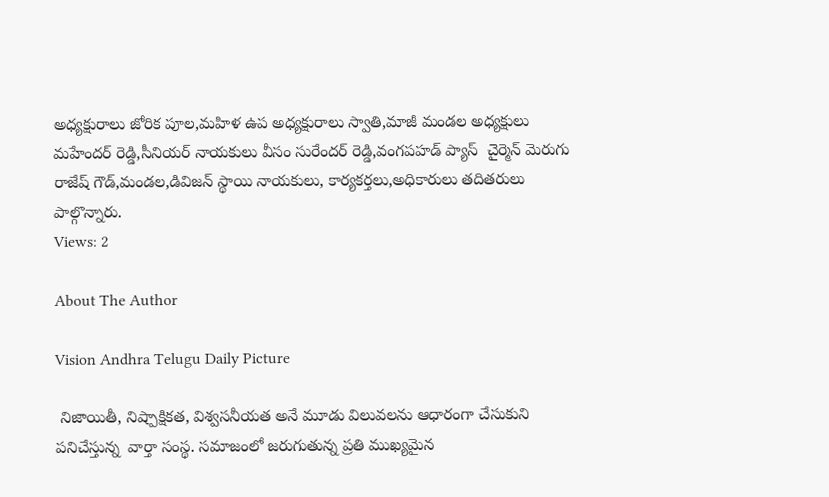అధ్యక్షురాలు జోరిక పూల,మహిళ ఉప అధ్యక్షురాలు స్వాతి,మాజీ మండల అధ్యక్షులు మహేందర్ రెడ్డి,సీనియర్ నాయకులు వీసం సురేందర్ రెడ్డి,వంగపహడ్ ప్యాస్  చైర్మెన్ మెరుగు రాజేష్ గౌడ్,మండల,డివిజన్ స్థాయి నాయకులు, కార్యకర్తలు,అధికారులు తదితరులు పాల్గొన్నారు.
Views: 2

About The Author

Vision Andhra Telugu Daily Picture

 నిజాయితీ, నిష్పాక్షికత, విశ్వసనీయత అనే మూడు విలువలను ఆధారంగా చేసుకుని పనిచేస్తున్న  వార్తా సంస్థ. సమాజంలో జరుగుతున్న ప్రతి ముఖ్యమైన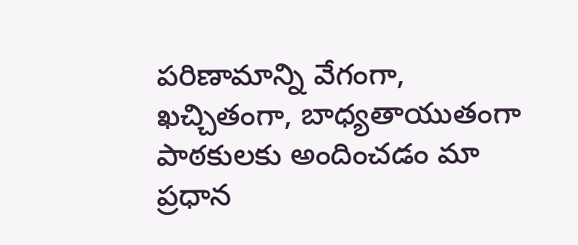పరిణామాన్ని వేగంగా, ఖచ్చితంగా, బాధ్యతాయుతంగా పాఠకులకు అందించడం మా ప్రధాన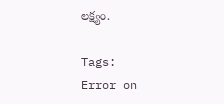లక్ష్యం.

Tags:
Error on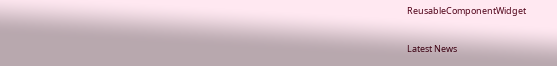ReusableComponentWidget

Latest News